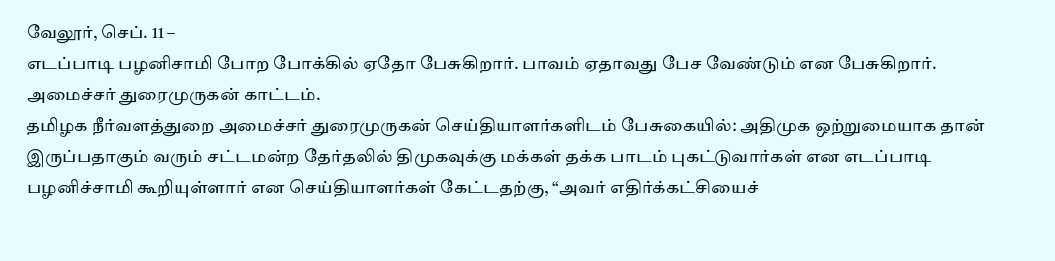வேலூர், செப். 11 –
எடப்பாடி பழனிசாமி போற போக்கில் ஏதோ பேசுகிறார். பாவம் ஏதாவது பேச வேண்டும் என பேசுகிறார். அமைச்சர் துரைமுருகன் காட்டம்.
தமிழக நீர்வளத்துறை அமைச்சர் துரைமுருகன் செய்தியாளர்களிடம் பேசுகையில்: அதிமுக ஒற்றுமையாக தான் இருப்பதாகும் வரும் சட்டமன்ற தேர்தலில் திமுகவுக்கு மக்கள் தக்க பாடம் புகட்டுவார்கள் என எடப்பாடி பழனிச்சாமி கூறியுள்ளார் என செய்தியாளர்கள் கேட்டதற்கு, “அவர் எதிர்க்கட்சியைச்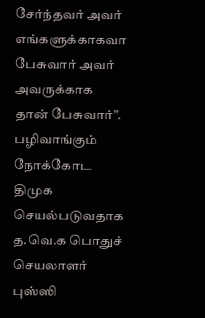சேர்ந்தவர் அவர் எங்களுக்காகவா பேசுவார் அவர் அவருக்காக தான் பேசுவார்”.
பழிவாங்கும் நோக்கோட திமுக செயல்படுவதாக த.வெ.க பொதுச் செயலாளர் புஸ்ஸி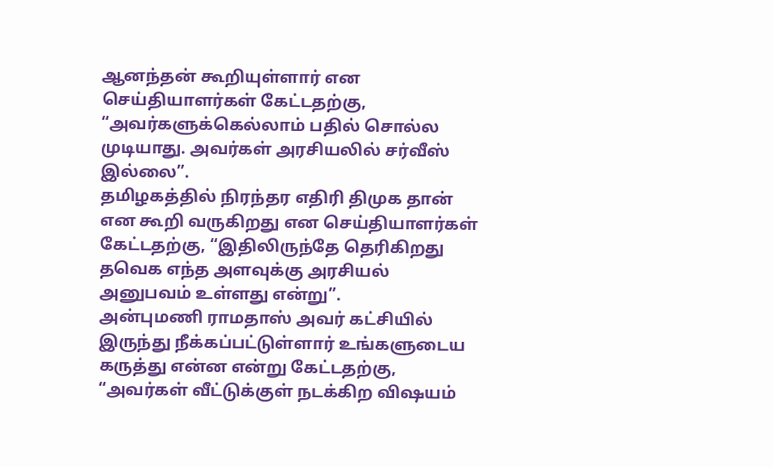ஆனந்தன் கூறியுள்ளார் என செய்தியாளர்கள் கேட்டதற்கு, “அவர்களுக்கெல்லாம் பதில் சொல்ல முடியாது. அவர்கள் அரசியலில் சர்வீஸ் இல்லை”.
தமிழகத்தில் நிரந்தர எதிரி திமுக தான் என கூறி வருகிறது என செய்தியாளர்கள் கேட்டதற்கு, “இதிலிருந்தே தெரிகிறது தவெக எந்த அளவுக்கு அரசியல் அனுபவம் உள்ளது என்று”.
அன்புமணி ராமதாஸ் அவர் கட்சியில் இருந்து நீக்கப்பட்டுள்ளார் உங்களுடைய கருத்து என்ன என்று கேட்டதற்கு, “அவர்கள் வீட்டுக்குள் நடக்கிற விஷயம்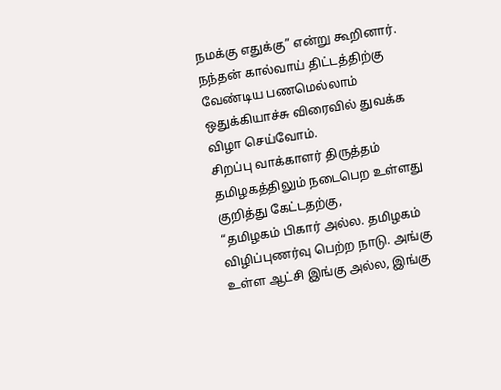நமக்கு எதுக்கு” என்று கூறினார்.
நந்தன் கால்வாய் திட்டத்திற்கு வேண்டிய பணமெல்லாம் ஒதுக்கியாச்சு விரைவில் துவக்க விழா செய்வோம்.
சிறப்பு வாக்காளர் திருத்தம் தமிழகத்திலும் நடைபெற உள்ளது குறித்து கேட்டதற்கு,
“தமிழகம் பிகார் அல்ல. தமிழகம் விழிப்புணர்வு பெற்ற நாடு. அங்கு உள்ள ஆட்சி இங்கு அல்ல, இங்கு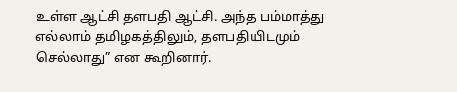உள்ள ஆட்சி தளபதி ஆட்சி. அந்த பம்மாத்து எல்லாம் தமிழகத்திலும், தளபதியிடமும் செல்லாது” என கூறினார்.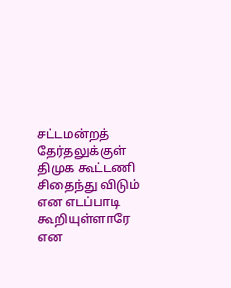சட்டமன்றத் தேர்தலுக்குள் திமுக கூட்டணி சிதைந்து விடும் என எடப்பாடி கூறியுள்ளாரே என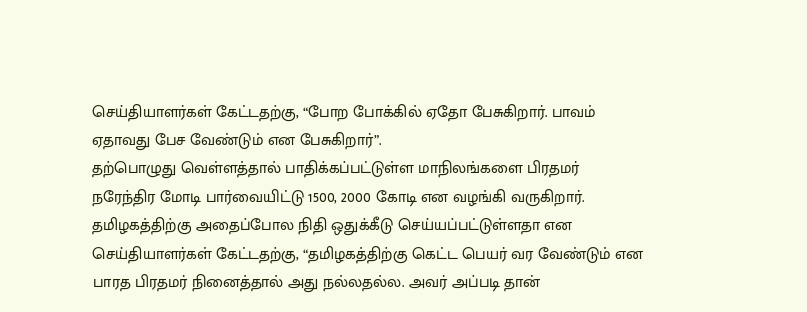செய்தியாளர்கள் கேட்டதற்கு, “போற போக்கில் ஏதோ பேசுகிறார். பாவம் ஏதாவது பேச வேண்டும் என பேசுகிறார்”.
தற்பொழுது வெள்ளத்தால் பாதிக்கப்பட்டுள்ள மாநிலங்களை பிரதமர் நரேந்திர மோடி பார்வையிட்டு 1500, 2000 கோடி என வழங்கி வருகிறார். தமிழகத்திற்கு அதைப்போல நிதி ஒதுக்கீடு செய்யப்பட்டுள்ளதா என செய்தியாளர்கள் கேட்டதற்கு, “தமிழகத்திற்கு கெட்ட பெயர் வர வேண்டும் என பாரத பிரதமர் நினைத்தால் அது நல்லதல்ல. அவர் அப்படி தான்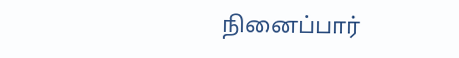நினைப்பார்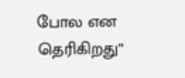போல என தெரிகிறது”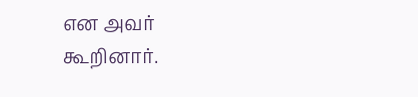என அவர் கூறினார்.